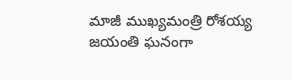మాజీ ముఖ్యమంత్రి రోశయ్య జయంతి ఘనంగా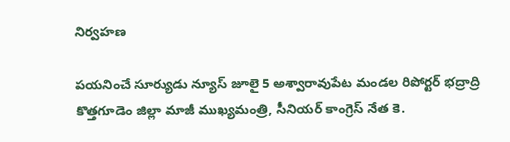నిర్వహణ

పయనించే సూర్యుడు న్యూస్ జూలై 5 అశ్వారావుపేట మండల రిపోర్టర్ భద్రాద్రి కొత్తగూడెం జిల్లా మాజీ ముఖ్యమంత్రి, సీనియర్ కాంగ్రెస్ నేత కె.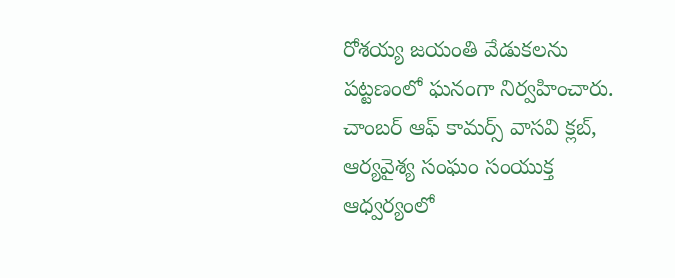రోశయ్య జయంతి వేడుకలను పట్టణంలో ఘనంగా నిర్వహించారు. చాంబర్ ఆఫ్ కామర్స్ వాసవి క్లబ్, ఆర్యవైశ్య సంఘం సంయుక్త ఆధ్వర్యంలో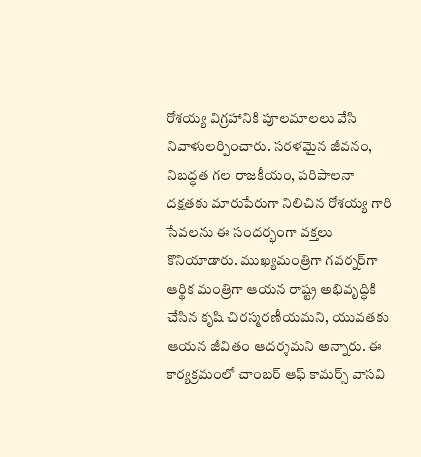రోశయ్య విగ్రహానికి పూలమాలలు వేసి నివాళులర్పించారు. సరళమైన జీవనం, నిబద్ధత గల రాజకీయం, పరిపాలనా దక్షతకు మారుపేరుగా నిలిచిన రోశయ్య గారి సేవలను ఈ సందర్భంగా వక్తలు కొనియాడారు. ముఖ్యమంత్రిగా గవర్నర్‌గా ఆర్థిక మంత్రిగా ఆయన రాష్ట్ర అభివృద్ధికి చేసిన కృషి చిరస్మరణీయమని, యువతకు ఆయన జీవితం ఆదర్శమని అన్నారు. ఈ కార్యక్రమంలో చాంబర్ ఆఫ్ కామర్స్ వాసవి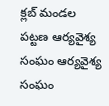క్లబ్ మండల పట్టణ ఆర్యవైశ్య సంఘం ఆర్యవైశ్య సంఘం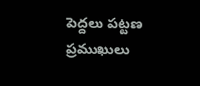పెద్దలు పట్టణ ప్రముఖులు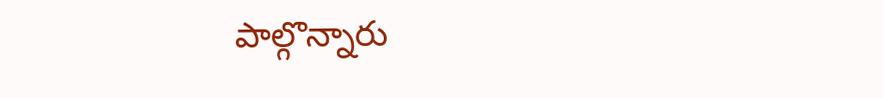పాల్గొన్నారు